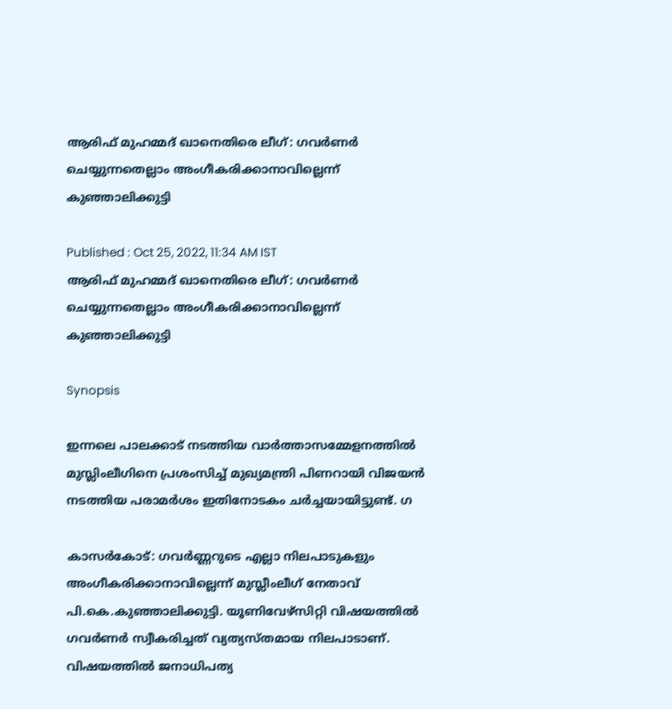ആരിഫ് മുഹമ്മദ് ഖാനെതിരെ ലീഗ്: ഗവർണർ ചെയ്യുന്നതെല്ലാം അംഗീകരിക്കാനാവില്ലെന്ന് കുഞ്ഞാലിക്കുട്ടി

Published : Oct 25, 2022, 11:34 AM IST
ആരിഫ് മുഹമ്മദ് ഖാനെതിരെ ലീഗ്: ഗവർണർ ചെയ്യുന്നതെല്ലാം അംഗീകരിക്കാനാവില്ലെന്ന് കുഞ്ഞാലിക്കുട്ടി

Synopsis

ഇന്നലെ പാലക്കാട് നടത്തിയ വാർത്താസമ്മേളനത്തിൽ മുസ്ലിംലീഗിനെ പ്രശംസിച്ച് മുഖ്യമന്ത്രി പിണറായി വിജയൻ നടത്തിയ പരാമർശം ഇതിനോടകം ചർച്ചയായിട്ടുണ്ട്. ഗ

കാസർകോട്: ഗവർണ്ണറുടെ എല്ലാ നിലപാടുകളും അംഗീകരിക്കാനാവില്ലെന്ന് മുസ്ലീംലീഗ് നേതാവ് പി.കെ.കുഞ്ഞാലിക്കുട്ടി. യൂണിവേഴ്സിറ്റി വിഷയത്തിൽ ഗവർണർ സ്വീകരിച്ചത് വ്യത്യസ്തമായ നിലപാടാണ്. വിഷയത്തിൽ ജനാധിപത്യ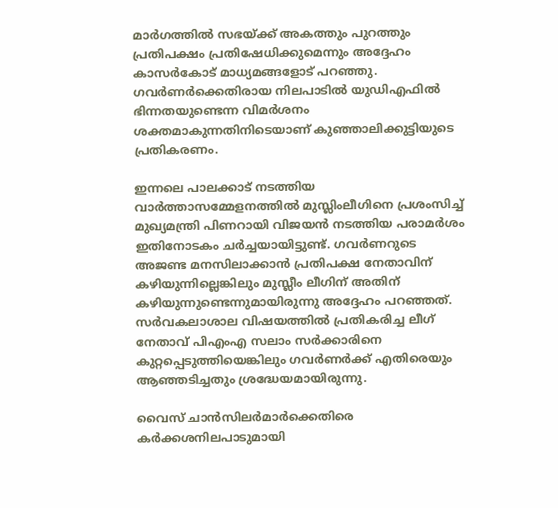മാർഗത്തിൽ സഭയ്ക്ക് അകത്തും പുറത്തും പ്രതിപക്ഷം പ്രതിഷേധിക്കുമെന്നും അദ്ദേഹം കാസർകോട് മാധ്യമങ്ങളോട് പറഞ്ഞു. ഗവർണർക്കെതിരായ നിലപാടിൽ യുഡിഎഫിൽ ഭിന്നതയുണ്ടെന്ന വിമർശനം ശക്തമാകുന്നതിനിടെയാണ് കുഞ്ഞാലിക്കുട്ടിയുടെ പ്രതികരണം.

ഇന്നലെ പാലക്കാട് നടത്തിയ വാർത്താസമ്മേളനത്തിൽ മുസ്ലിംലീഗിനെ പ്രശംസിച്ച് മുഖ്യമന്ത്രി പിണറായി വിജയൻ നടത്തിയ പരാമർശം ഇതിനോടകം ചർച്ചയായിട്ടുണ്ട്. ഗവർണറുടെ അജണ്ട മനസിലാക്കാൻ പ്രതിപക്ഷ നേതാവിന് കഴിയുന്നില്ലെങ്കിലും മുസ്ലീം ലീഗിന് അതിന് കഴിയുന്നുണ്ടെന്നുമായിരുന്നു അദ്ദേഹം പറഞ്ഞത്. സർവകലാശാല വിഷയത്തിൽ പ്രതികരിച്ച ലീഗ് നേതാവ് പിഎംഎ സലാം സർക്കാരിനെ കുറ്റപ്പെടുത്തിയെങ്കിലും ഗവർണർക്ക് എതിരെയും ആഞ്ഞടിച്ചതും ശ്രദ്ധേയമായിരുന്നു.

വൈസ് ചാന്‍സിലര്‍മാര്‍ക്കെതിരെ കര്‍ക്കശനിലപാടുമായി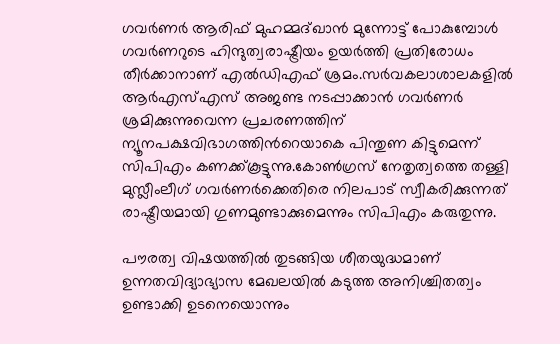ഗവര്‍ണര്‍ ആരിഫ് മുഹമ്മദ്ഖാന്‍ മുന്നോട്ട് പോകുമ്പോള്‍ ഗവര്‍ണറുടെ ഹിന്ദുത്വരാഷ്ട്രീയം ഉയര്‍ത്തി പ്രതിരോധം തീര്‍ക്കാനാണ് എല്‍ഡിഎഫ് ശ്രമം.സര്‍വകലാശാലകളില്‍ ആര്‍എസ്എസ് അജണ്ട നടപ്പാക്കാന്‍ ഗവര്‍ണര്‍ ശ്രമിക്കുന്നുവെന്ന പ്രചരണത്തിന് ന്യൂനപക്ഷവിഭാഗത്തിന്‍റെയാകെ പിന്തുണ കിട്ടുമെന്ന് സിപിഎം കണക്ക്കൂട്ടുന്നു.കോണ്‍ഗ്രസ് നേതൃത്വത്തെ തള്ളി മുസ്ലീംലീഗ് ഗവര്‍ണര്‍ക്കെതിരെ നിലപാട് സ്വീകരിക്കുന്നത് രാഷ്ട്രീയമായി ഗുണമുണ്ടാക്കുമെന്നും സിപിഎം കരുതുന്നു.

പൗരത്വ വിഷയത്തില്‍ തുടങ്ങിയ ശീതയുദ്ധമാണ് ഉന്നതവിദ്യാഭ്യാസ മേഖലയില്‍ കടുത്ത അനിശ്ചിതത്വം ഉണ്ടാക്കി ഉടനെയൊന്നും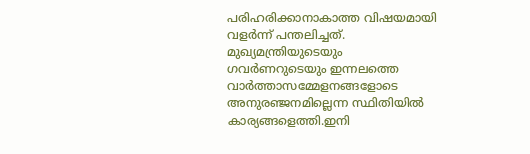പരിഹരിക്കാനാകാത്ത വിഷയമായി വളര്‍ന്ന് പന്തലിച്ചത്. മുഖ്യമന്ത്രിയുടെയും ഗവര്‍ണറുടെയും ഇന്നലത്തെ വാര്‍ത്താസമ്മേളനങ്ങളോടെ  അനുരഞ്ജനമില്ലെന്ന സ്ഥിതിയില്‍ കാര്യങ്ങളെത്തി.ഇനി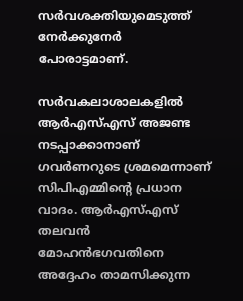സര്‍വശക്തിയുമെടുത്ത് നേര്‍ക്കുനേര്‍ പോരാട്ടമാണ്.

സര്‍വകലാശാലകളില്‍ ആര്‍എസ്എസ് അജണ്ട നടപ്പാക്കാനാണ് ഗവര്‍ണറുടെ ശ്രമമെന്നാണ് സിപിഎമ്മിന്‍റെ പ്രധാന വാദം. ആര്‍എസ്എസ് തലവന്‍ മോഹന്‍ഭഗവതിനെ അദ്ദേഹം താമസിക്കുന്ന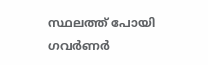സ്ഥലത്ത് പോയി ഗവര്‍ണര്‍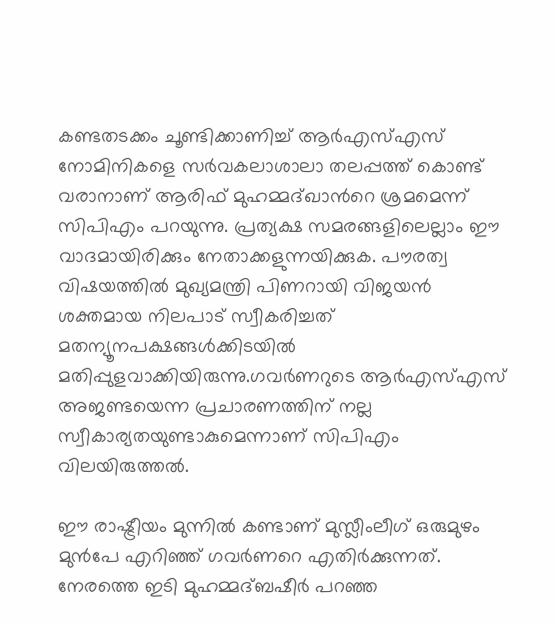കണ്ടതടക്കം ചൂണ്ടിക്കാണിച്ച് ആര്‍എസ്എസ് നോമിനികളെ സര്‍വകലാശാലാ തലപ്പത്ത് കൊണ്ട് വരാനാണ് ആരിഫ് മുഹമ്മദ്ഖാന്‍റെ ശ്രമമെന്ന് സിപിഎം പറയുന്നു. പ്രത്യക്ഷ സമരങ്ങളിലെല്ലാം ഈ വാദമായിരിക്കും നേതാക്കളുന്നയിക്കുക. പൗരത്വ വിഷയത്തില്‍ മുഖ്യമന്ത്രി പിണറായി വിജയന്‍ ശക്തമായ നിലപാട് സ്വീകരിച്ചത് മതന്യൂനപക്ഷങ്ങള്‍ക്കിടയില്‍ മതിപ്പുളവാക്കിയിരുന്നു.ഗവര്‍ണറുടെ ആര്‍എസ്എസ് അജണ്ടയെന്ന പ്രചാരണത്തിന് നല്ല സ്വീകാര്യതയുണ്ടാകുമെന്നാണ് സിപിഎം വിലയിരുത്തല്‍.

ഈ രാഷ്ട്രീയം മുന്നില്‍ കണ്ടാണ് മുസ്ലീംലീഗ് ഒരുമുഴം മുന്‍പേ എറിഞ്ഞ് ഗവര്‍ണറെ എതിര്‍ക്കുന്നത്. നേരത്തെ ഇടി മുഹമ്മദ്ബഷീര്‍ പറഞ്ഞ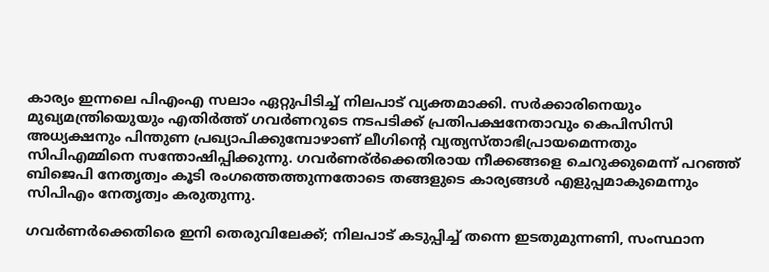കാര്യം ഇന്നലെ പിഎംഎ സലാം ഏറ്റുപിടിച്ച് നിലപാട് വ്യക്തമാക്കി. സര്‍ക്കാരിനെയും മുഖ്യമന്ത്രിയെുയും എതിര്‍ത്ത് ഗവര്‍ണറുടെ നടപടിക്ക് പ്രതിപക്ഷനേതാവും കെപിസിസി അധ്യക്ഷനും പിന്തുണ പ്രഖ്യാപിക്കുമ്പോഴാണ് ലീഗിന്‍റെ വ്യത്യസ്താഭിപ്രായമെന്നതും സിപിഎമ്മിനെ സന്തോഷിപ്പിക്കുന്നു. ഗവര്‍ണര്ർക്കെതിരായ നീക്കങ്ങളെ ചെറുക്കുമെന്ന് പറഞ്ഞ് ബിജെപി നേതൃത്വം കൂടി രംഗത്തെത്തുന്നതോടെ തങ്ങളുടെ കാര്യങ്ങള്‍ എളുപ്പമാകുമെന്നും സിപിഎം നേതൃത്വം കരുതുന്നു.

ഗവർണർക്കെതിരെ ഇനി തെരുവിലേക്ക്; നിലപാട് കടുപ്പിച്ച് തന്നെ ഇടതുമുന്നണി, സംസ്ഥാന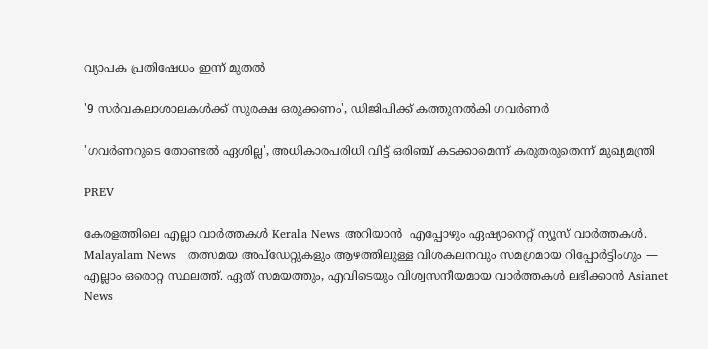വ്യാപക പ്രതിഷേധം ഇന്ന് മുതൽ

'9 സര്‍വകലാശാലകള്‍ക്ക് സുരക്ഷ ഒരുക്കണം', ഡിജിപിക്ക് കത്തുനല്‍കി ഗവര്‍ണര്‍

'ഗവര്‍ണറുടെ തോണ്ടല്‍ ഏശില്ല', അധികാരപരിധി വിട്ട് ഒരിഞ്ച് കടക്കാമെന്ന് കരുതരുതെന്ന് മുഖ്യമന്ത്രി

PREV

കേരളത്തിലെ എല്ലാ വാർത്തകൾ Kerala News അറിയാൻ  എപ്പോഴും ഏഷ്യാനെറ്റ് ന്യൂസ് വാർത്തകൾ.  Malayalam News   തത്സമയ അപ്‌ഡേറ്റുകളും ആഴത്തിലുള്ള വിശകലനവും സമഗ്രമായ റിപ്പോർട്ടിംഗും — എല്ലാം ഒരൊറ്റ സ്ഥലത്ത്. ഏത് സമയത്തും, എവിടെയും വിശ്വസനീയമായ വാർത്തകൾ ലഭിക്കാൻ Asianet News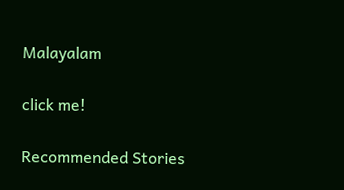Malayalam

click me!

Recommended Stories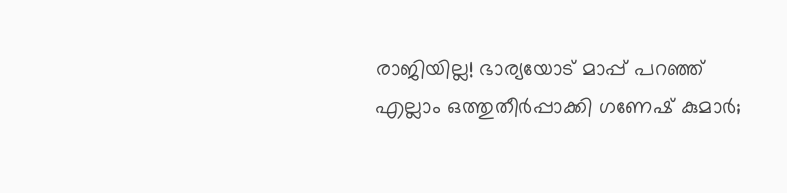രാജിയില്ല! ഭാര്യയോട് മാപ്പ് പറഞ്ഞ് എല്ലാം ഒത്തുതീർപ്പാക്കി ഗണേഷ് കുമാര്‍;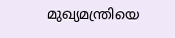മുഖ്യമന്ത്രിയെ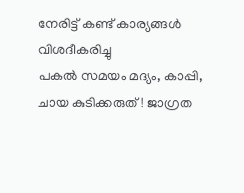നേരിട്ട് കണ്ട് കാര്യങ്ങള്‍ വിശദീകരിച്ചു
പകൽ സമയം മദ്യം, കാപ്പി, ചായ കുടിക്കരുത്! ജാഗ്രത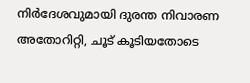നിർദേശവുമായി ദുരന്ത നിവാരണ അതോറിറ്റി, ചൂട് കൂടിയതോടെ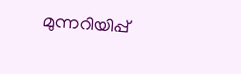മുന്നറിയിപ്പ്‍